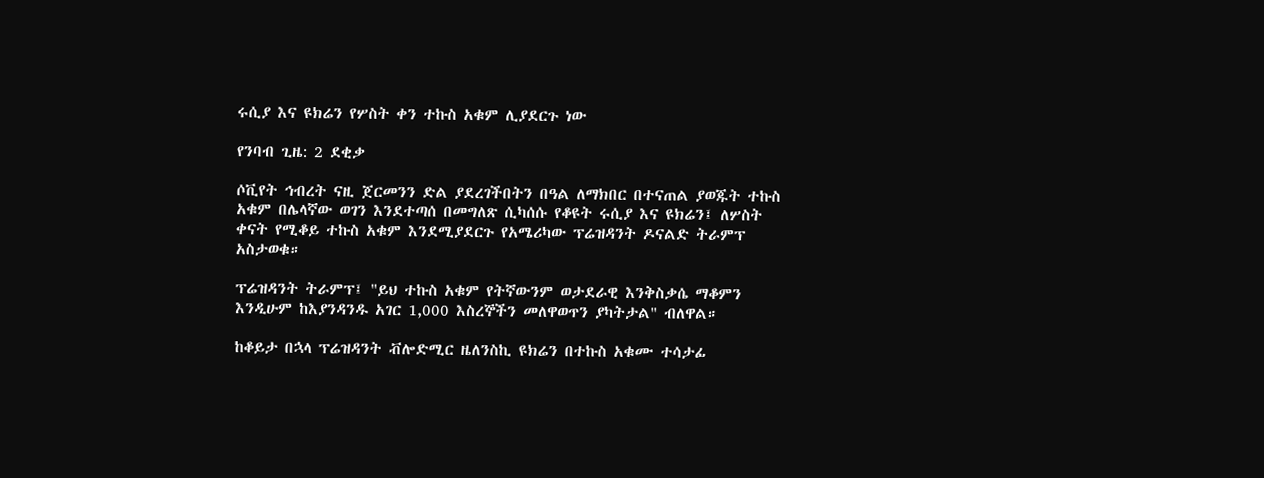ሩሲያ እና ዩክሬን የሦስት ቀን ተኩስ አቁም ሊያደርጉ ነው

የንባብ ጊዜ: 2 ደቂቃ

ሶቪየት ኅብረት ናዚ ጀርመንን ድል ያደረገችበትን በዓል ለማክበር በተናጠል ያወጁት ተኩስ አቁም በሌላኛው ወገን እንደተጣሰ በመግለጽ ሲካሰሱ የቆዩት ሩሲያ እና ዩክሬን፤ ለሦስት ቀናት የሚቆይ ተኩስ አቁም እንደሚያደርጉ የአሜሪካው ፕሬዝዳንት ዶናልድ ትራምፕ አስታወቁ።

ፕሬዝዳንት ትራምፕ፤ "ይህ ተኩስ አቁም የትኛውንም ወታደራዊ እንቅስቃሴ ማቆምን እንዲሁም ከእያንዳንዱ አገር 1,000 እስረኞችን መለዋወጥን ያካትታል" ብለዋል።

ከቆይታ በኋላ ፕሬዝዳንት ቭሎድሚር ዜለንስኪ ዩክሬን በተኩስ አቁሙ ተሳታፊ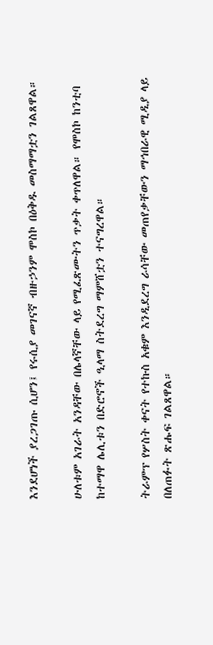እንደሆነች ያረጋገጡ ሲሆን፤ የሩሲያ መገናኛ ብዙኃንም ሞስኮ በዕቅዱ መስማማቷን ገልጸዋል።

ሁለቱም አገራት አንዳቸው በሌላኛቸው ላይ የሚፈጽሙትን ጥቃት ቀጥለዋል። የሞስኮ ከንቲባ ከተማዋ ሌሊቱን በድሮኖች ዒላማ ስትደረግ ማምሸቷን ተናግረዋል።

ትራምፕ የሦስት ቀናት የተኩስ አቁም እንዲደረግ ራሳቸው መጠየቃቸውን ማኅበራዊ ሚዲያ ላይ በለጠፉት ጽሑፍ ገልጸዋል።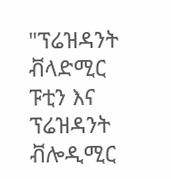"ፕሬዝዳንት ቭላድሚር ፑቲን እና ፕሬዝዳንት ቭሎዲሚር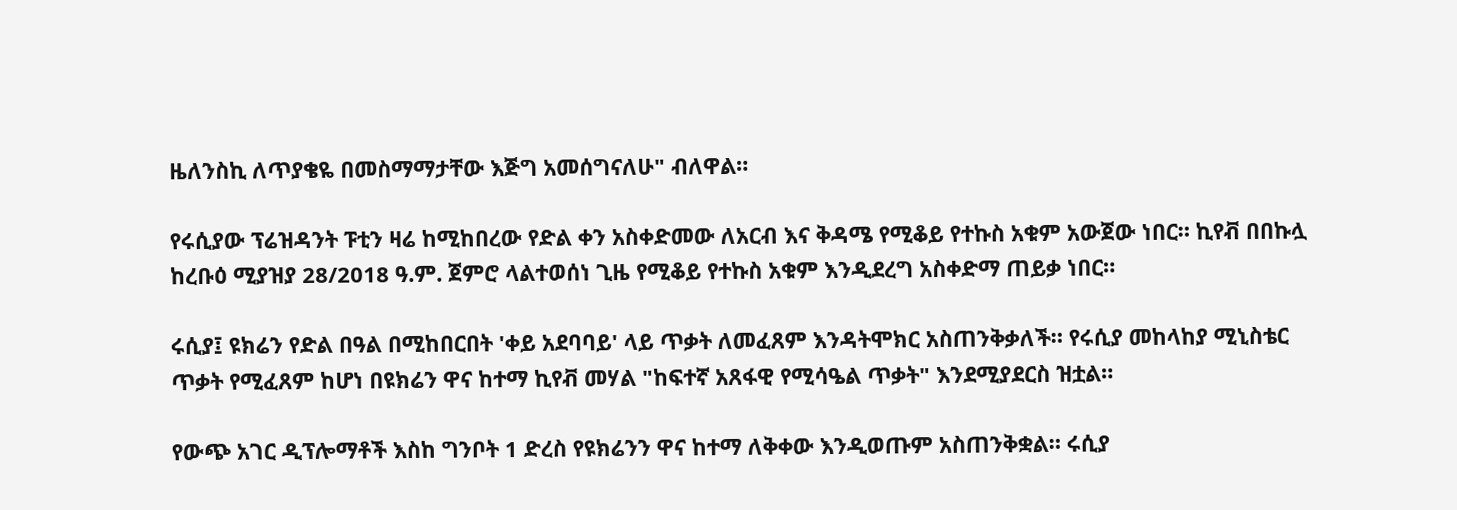ዜለንስኪ ለጥያቄዬ በመስማማታቸው እጅግ አመሰግናለሁ" ብለዋል።

የሩሲያው ፕሬዝዳንት ፑቲን ዛሬ ከሚከበረው የድል ቀን አስቀድመው ለአርብ እና ቅዳሜ የሚቆይ የተኩስ አቁም አውጀው ነበር። ኪየቭ በበኩሏ ከረቡዕ ሚያዝያ 28/2018 ዓ.ም. ጀምሮ ላልተወሰነ ጊዜ የሚቆይ የተኩስ አቁም እንዲደረግ አስቀድማ ጠይቃ ነበር።

ሩሲያ፤ ዩክሬን የድል በዓል በሚከበርበት 'ቀይ አደባባይ' ላይ ጥቃት ለመፈጸም እንዳትሞክር አስጠንቅቃለች። የሩሲያ መከላከያ ሚኒስቴር ጥቃት የሚፈጸም ከሆነ በዩክሬን ዋና ከተማ ኪየቭ መሃል "ከፍተኛ አጸፋዊ የሚሳዔል ጥቃት" እንደሚያደርስ ዝቷል።

የውጭ አገር ዲፕሎማቶች እስከ ግንቦት 1 ድረስ የዩክሬንን ዋና ከተማ ለቅቀው እንዲወጡም አስጠንቅቋል። ሩሲያ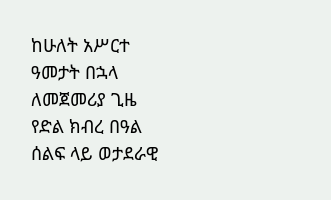ከሁለት አሥርተ ዓመታት በኋላ ለመጀመሪያ ጊዜ የድል ክብረ በዓል ሰልፍ ላይ ወታደራዊ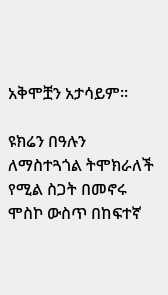አቅሞቿን አታሳይም።

ዩክሬን በዓሉን ለማስተጓጎል ትሞክራለች የሚል ስጋት በመኖሩ ሞስኮ ውስጥ በከፍተኛ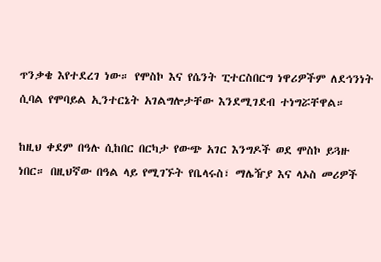ጥንቃቄ እየተደረገ ነው። የሞስኮ እና የሴንት ፒተርስበርግ ነዋሪዎችም ለደኅንነት ሲባል የሞባይል ኢንተርኔት አገልግሎታቸው እንደሚገደብ ተነግሯቸዋል።

ከዚህ ቀደም በዓሉ ሲከበር በርካታ የውጭ አገር እንግዶች ወደ ሞስኮ ይጓዙ ነበር። በዚህኛው በዓል ላይ የሚገኙት የቤላሩስ፣ ማሌዥያ እና ላኦስ መሪዎች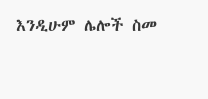እንዲሁም ሌሎች ስመ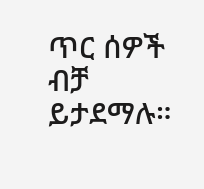ጥር ሰዎች ብቻ ይታደማሉ።